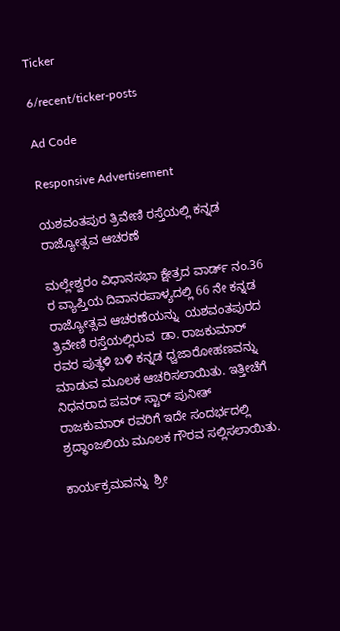Ticker

6/recent/ticker-posts

Ad Code

Responsive Advertisement

ಯಶವಂತಪುರ ತ್ರಿವೇಣಿ ರಸ್ತೆಯಲ್ಲಿ ಕನ್ನಡ ರಾಜ್ಯೋತ್ಸವ ಆಚರಣೆ

ಮಲ್ಲೇಶ್ವರಂ ವಿಧಾನಸಭಾ ಕ್ಷೇತ್ರದ ವಾರ್ಡ್‌ ನಂ.36 ರ ವ್ಯಾಪ್ತಿಯ ದಿವಾನರಪಾಳ್ಯದಲ್ಲಿ 66 ನೇ ಕನ್ನಡ ರಾಜ್ಯೋತ್ಸವ ಆಚರಣೆಯನ್ನು  ಯಶವಂತಪುರದ ತ್ರಿವೇಣಿ ರಸ್ತೆಯಲ್ಲಿರುವ  ಡಾ. ರಾಜಕುಮಾರ್ ರವರ ಪುತ್ಥಳಿ ಬಳಿ ಕನ್ನಡ ಧ್ವಜಾರೋಹಣವನ್ನು ಮಾಡುವ ಮೂಲಕ ಆಚರಿಸಲಾಯಿತು. ಇತ್ತೀಚೆಗೆ ನಿಧನರಾದ ಪವರ್ ಸ್ಟಾರ್ ಪುನೀತ್ ರಾಜಕುಮಾರ್ ರವರಿಗೆ ಇದೇ ಸಂದರ್ಭದಲ್ಲಿ ಶ್ರದ್ಧಾಂಜಲಿಯ ಮೂಲಕ ಗೌರವ ಸಲ್ಲಿಸಲಾಯಿತು.

ಕಾರ್ಯಕ್ರಮವನ್ನು  ಶ್ರೀ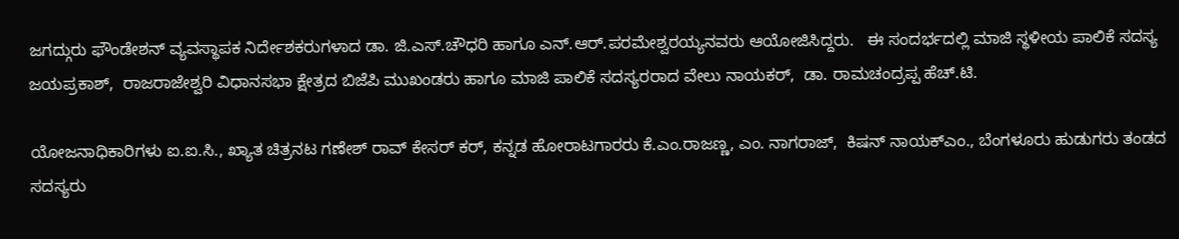ಜಗದ್ಗುರು ಫೌಂಡೇಶನ್ ವ್ಯವಸ್ಥಾಪಕ ನಿರ್ದೇಶಕರುಗಳಾದ ಡಾ. ಜಿ.ಎಸ್.ಚೌಧರಿ ಹಾಗೂ ಎನ್.ಆರ್.ಪರಮೇಶ್ವರಯ್ಯನವರು ಆಯೋಜಿಸಿದ್ದರು.   ಈ ಸಂದರ್ಭದಲ್ಲಿ ಮಾಜಿ ಸ್ಥಳೀಯ ಪಾಲಿಕೆ ಸದಸ್ಯ ಜಯಪ್ರಕಾಶ್,  ರಾಜರಾಜೇಶ್ವರಿ ವಿಧಾನಸಭಾ ಕ್ಷೇತ್ರದ ಬಿಜೆಪಿ ಮುಖಂಡರು ಹಾಗೂ ಮಾಜಿ ಪಾಲಿಕೆ ಸದಸ್ಯರರಾದ ವೇಲು ನಾಯಕರ್,  ಡಾ. ರಾಮಚಂದ್ರಪ್ಪ ಹೆಚ್.ಟಿ.

ಯೋಜನಾಧಿಕಾರಿಗಳು ಐ.ಐ.ಸಿ., ಖ್ಯಾತ ಚಿತ್ರನಟ ಗಣೇಶ್ ರಾವ್ ಕೇಸರ್ ಕರ್, ಕನ್ನಡ ಹೋರಾಟಗಾರರು ಕೆ.ಎಂ.ರಾಜಣ್ಣ, ಎಂ. ನಾಗರಾಜ್,  ಕಿಷನ್ ನಾಯಕ್ಎಂ., ಬೆಂಗಳೂರು ಹುಡುಗರು ತಂಡದ ಸದಸ್ಯರು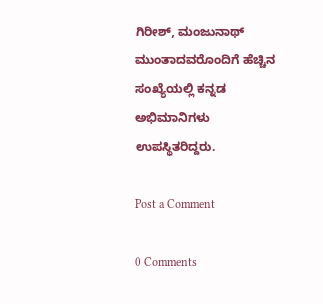ಗಿರೀಶ್, ಮಂಜುನಾಥ್ ಮುಂತಾದವರೊಂದಿಗೆ ಹೆಚ್ಚಿನ ಸಂಖ್ಯೆಯಲ್ಲಿ ಕನ್ನಡ ಅಭಿಮಾನಿಗಳು   ಉಪಸ್ಥಿತರಿದ್ದರು.

Post a Comment

0 Comments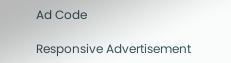Ad Code

Responsive Advertisement